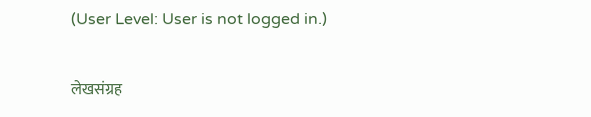(User Level: User is not logged in.)

लेखसंग्रह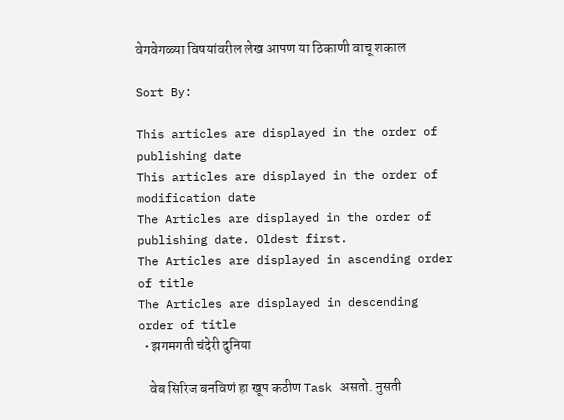वेगवेगळ्या विषयांवरील लेख आपण या ठिकाणी वाचू शकाल

Sort By:

This articles are displayed in the order of publishing date
This articles are displayed in the order of modification date
The Articles are displayed in the order of publishing date. Oldest first.
The Articles are displayed in ascending order of title
The Articles are displayed in descending order of title
  • झगमगती चंदेरी दुनिया

    वेब सिरिज बनविणं हा खूप कठीण Task असतो. नुसती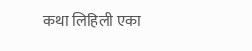कथा लिहिली एका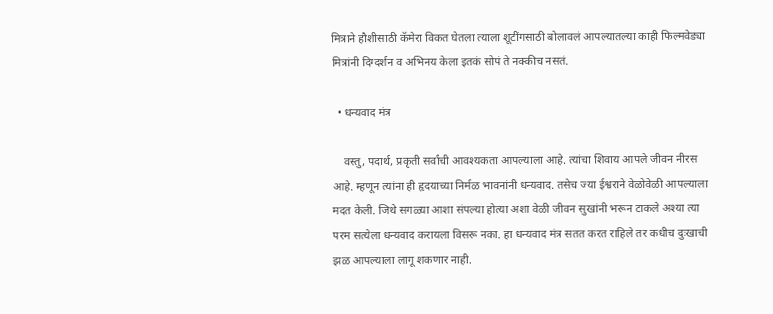मित्राने हौशीसाठी कॅमेरा विकत घेतला त्याला शूटींगसाठी बोलावलं आपल्यातल्या काही फिल्मवेड्या मित्रांनी दिग्दर्शन व अभिनय केला इतकं सोपं ते नक्कीच नसतं.

  • धन्यवाद मंत्र

    वस्तु, पदार्थ, प्रकृती सर्वांची आवश्यकता आपल्याला आहे. त्यांचा शिवाय आपले जीवन नीरस आहे. म्हणून त्यांना ही हृदयाच्या निर्मळ भावनांनी धन्यवाद. तसेच ज्या ईश्वराने वेळोवेळी आपल्याला मदत केली. जिथे सगळ्या आशा संपल्या होत्या अशा वेळी जीवन सुखांनी भरून टाकले अश्या त्या परम सत्येला धन्यवाद करायला विसरू नका. हा धन्यवाद मंत्र सतत करत राहिले तर कधीच दुःखाची झळ आपल्याला लागू शकणार नाही.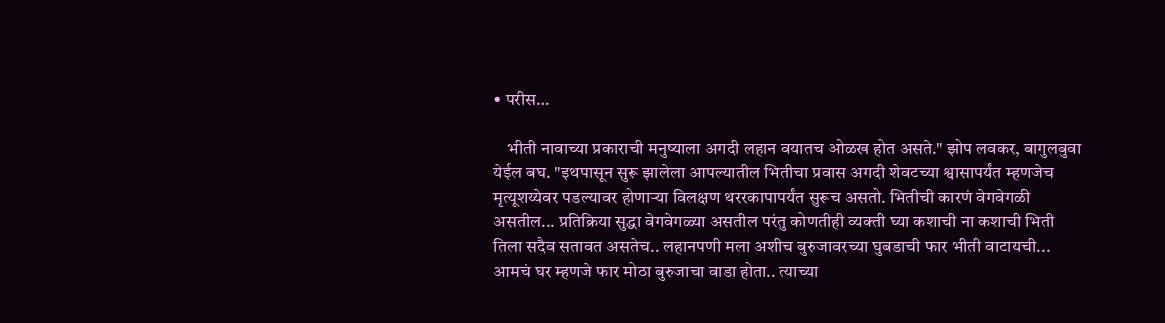• परीस…

    भीती नावाच्या प्रकाराची मनुष्याला अगदी लहान वयातच ओळख होत असते." झोप लवकर, बागुलबुवा येईल बघ. "इथपासून सुरू झालेला आपल्यातील भितीचा प्रवास अगदी शेवटच्या श्वासापर्यंत म्हणजेच मृत्यूशय्येवर पडल्यावर होणाऱ्या विलक्षण थररकापापर्यंत सुरूच असतो. भितीची कारणं वेगवेगळी असतील... प्रतिक्रिया सुद्धा वेगवेगळ्या असतील परंतु कोणतीही व्यक्ती घ्या कशाची ना कशाची भिती तिला सदैव सतावत असतेच.. लहानपणी मला अशीच बुरुजावरच्या घुबडाची फार भीती वाटायची... आमचं घर म्हणजे फार मोठा बुरुजाचा वाडा होता.. त्याच्या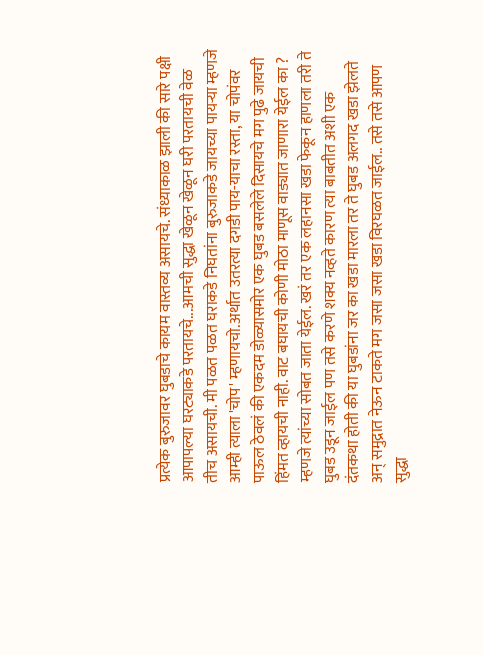प्रत्येक बुरुजावर घुबडाचे कायम वास्तव्य असायचे. संध्याकाळ झाली की सारे पक्षी आपापल्या घरट्याकडे परतायचे...आमची सुद्धा खेळून खेळून घरी परतायची वेळ तीच असायची. मी पळत पळत घराकडे निघतांना बुरुजाकडे जायच्या पायऱ्या म्हणजे आम्ही त्याला 'चोप' म्हणायचो.अर्थात उतरत्या दगडी पाय-याचा रस्ता, या चोपंवर पाऊल ठेवलं की एकदम डोळ्यासमोर एक घुबड बसलेले दिसायचे मग पुढे जायची हिंमत व्हायची नाही. वाट बघायची कोणी मोठा माणूस वाड्यात जाणारा येईल का ? म्हणजे त्यांच्या सोबत जाता येईल. खरं तर एक लहानसा खडा फेकून हाणला तरी ते घुबड उडून जाईल पण तसे करणे शक्य नव्हते कारण त्या बाबतीत अशी एक दंतकथा होती की या घुबडांना जर का खडा मारला तर ते घुबड अलगद खडा झेलते अन् समुद्रात नेऊन टाकते मग जसा जसा खडा विरघळत जाईल.. तसे तसे आपण सुद्धा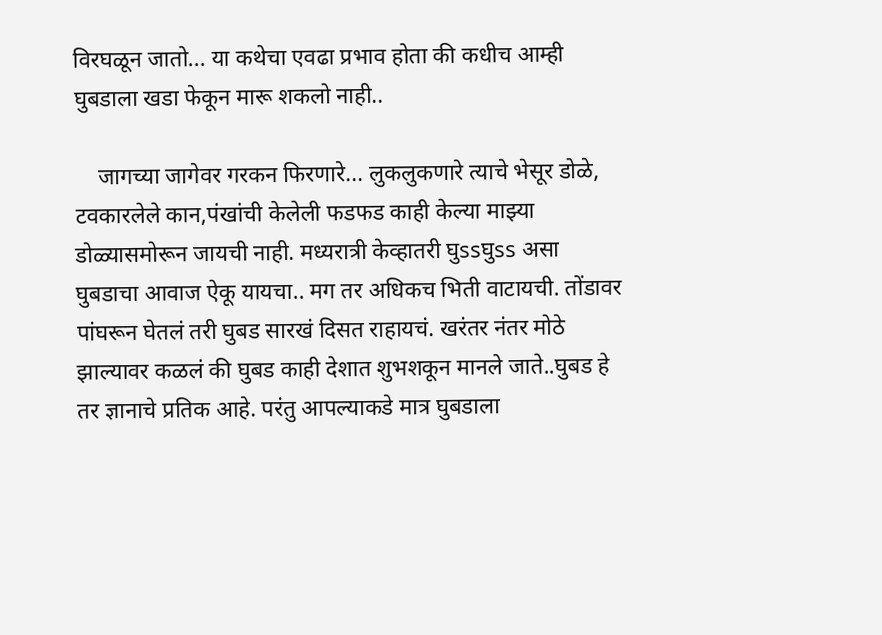विरघळून जातो... या कथेचा एवढा प्रभाव होता की कधीच आम्ही घुबडाला खडा फेकून मारू शकलो नाही..

    जागच्या जागेवर गरकन फिरणारे... लुकलुकणारे त्याचे भेसूर डोळे, टवकारलेले कान,पंखांची केलेली फडफड काही केल्या माझ्या डोळ्यासमोरून जायची नाही. मध्यरात्री केव्हातरी घुssघुss असा घुबडाचा आवाज ऐकू यायचा.. मग तर अधिकच भिती वाटायची. तोंडावर पांघरून घेतलं तरी घुबड सारखं दिसत राहायचं. खरंतर नंतर मोठे झाल्यावर कळलं की घुबड काही देशात शुभशकून मानले जाते..घुबड हे तर ज्ञानाचे प्रतिक आहे. परंतु आपल्याकडे मात्र घुबडाला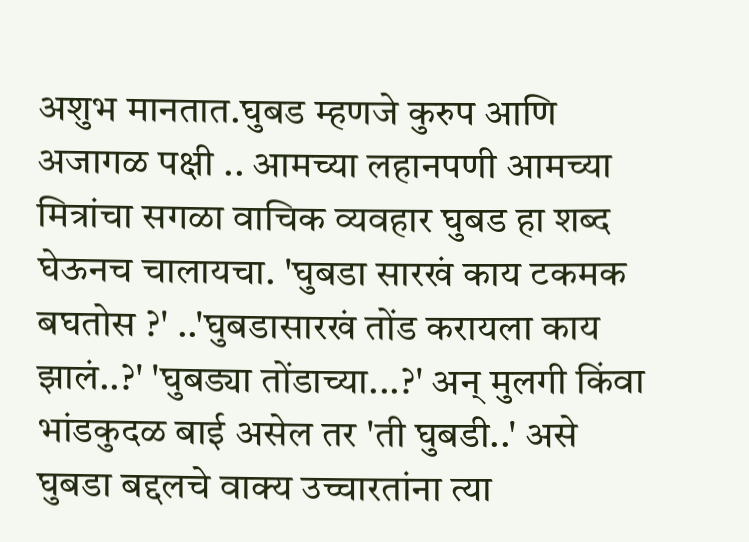अशुभ मानतात.घुबड म्हणजे कुरुप आणि अजागळ पक्षी .. आमच्या लहानपणी आमच्या मित्रांचा सगळा वाचिक व्यवहार घुबड हा शब्द घेऊनच चालायचा. 'घुबडा सारखं काय टकमक बघतोस ?' ..'घुबडासारखं तोंड करायला काय झालं..?' 'घुबड्या तोंडाच्या...?' अन् मुलगी किंवा भांडकुदळ बाई असेल तर 'ती घुबडी..' असे घुबडा बद्दलचे वाक्य उच्चारतांना त्या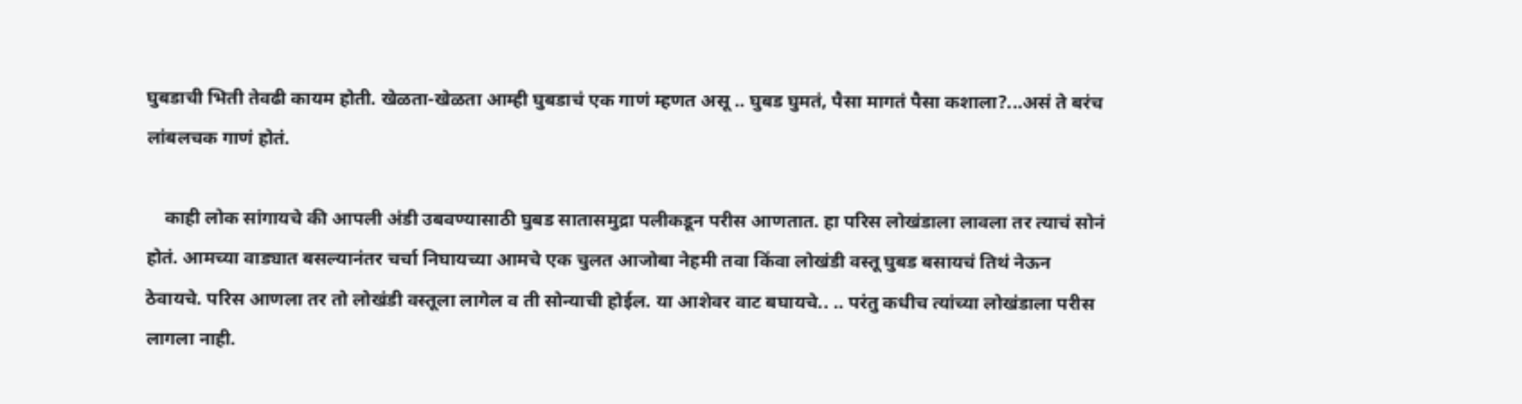घुबडाची भिती तेवढी कायम होती. खेळता-खेळता आम्ही घुबडाचं एक गाणं म्हणत असू .. घुबड घुमतं, पैसा मागतं पैसा कशाला?...असं ते बरंच लांबलचक गाणं होतं.

    काही लोक सांगायचे की आपली अंडी उबवण्यासाठी घुबड सातासमुद्रा पलीकडून परीस आणतात. हा परिस लोखंडाला लावला तर त्याचं सोनं होतं. आमच्या वाड्यात बसल्यानंतर चर्चा निघायच्या आमचे एक चुलत आजोबा नेहमी तवा किंवा लोखंडी वस्तू घुबड बसायचं तिथं नेऊन ठेवायचे. परिस आणला तर तो लोखंडी वस्तूला लागेल व ती सोन्याची होईल. या आशेवर वाट बघायचे.. .. परंतु कधीच त्यांच्या लोखंडाला परीस लागला नाही.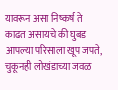यावरून असा निष्कर्ष ते काढत असायचे की घुबड आपल्या परिसाला खूप जपते, चुकूनही लोखंडाच्या जवळ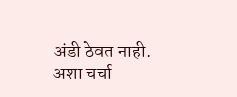अंडी ठेवत नाही. अशा चर्चा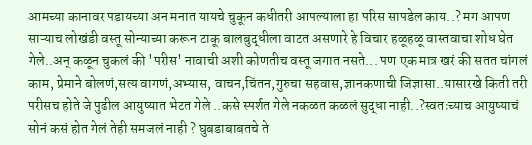आमच्या कानावर पडायच्या अन मनात यायचे चुकून कधीतरी आपल्याला हा परिस सापडेल काय..? मग आपण साऱ्याच लोखंडी वस्तू सोन्याच्या करून टाकू बालबुद्धीला वाटत असणारे हे विचार हळूहळू वास्तवाचा शोध घेत गेले..अन् कळून चुकलं की 'परीस' नावाची अशी कोणतीच वस्तू जगात नसते... पण एक मात्र खरं की सतत चांगलं काम, प्रेमाने बोलणं,सत्य वागणं,अभ्यास, वाचन,चिंतन,गुरुचा सहवास,ज्ञानकणाची जिज्ञासा..यासारखे किती तरी परीस‌च होते जे पुढील आयुष्यात भेटत गेले ..कसे स्पर्शत गेले नकळत कळलं सुद्धा नाही..?स्वतःच्याच आयुष्याचं सोनं कसं होत गेलं तेही समजलं नाही ? घुबडाबाबतचे ते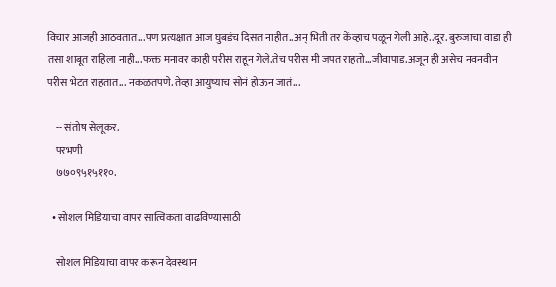विचार आजही आठवतात...पण प्रत्यक्षात आज घुबडंच दिसत नाहीत..अन् भिती तर केंव्हाच पळून गेली आहे..दूर. बुरुजाचा वाडा ही तसा शाबूत राहिला नाही...फक्त मनावर काही परीस राहून गेले.तेच परीस मी जपत राहतो...जीवापाड.अजून ही असेच नवनवीन परीस भेटत राहतात... नकळतपणे. तेव्हा आयुष्याच सोनं होऊन जातं...

    -- संतोष सेलूकर.
    परभणी
    ७७०९५१५११०.

  • सोशल मिडियाचा वापर सात्विकता वाढविण्यासाठी

    सोशल मिडियाचा वापर करून देवस्थान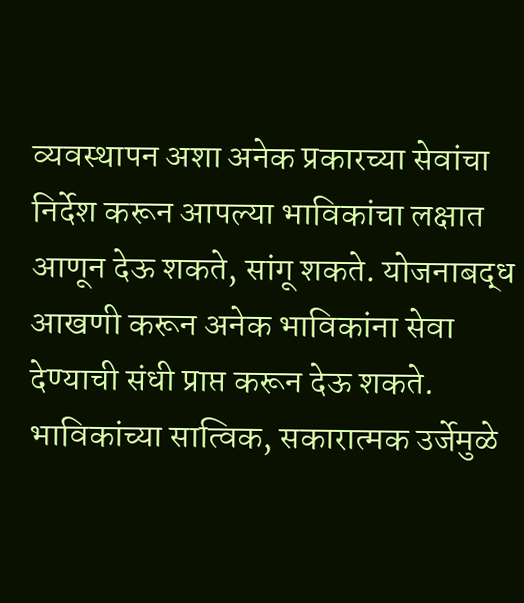व्यवस्थापन अशा अनेक प्रकारच्या सेवांचा निर्देश करून आपल्या भाविकांचा लक्षात आणून देऊ शकते, सांगू शकते. योजनाबद्ध आखणी करून अनेक भाविकांना सेवा देण्याची संधी प्राप्त करून देऊ शकते. भाविकांच्या सात्विक, सकारात्मक उर्जेमुळे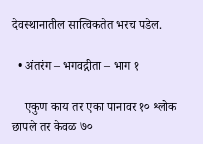देवस्थानातील सात्विकतेत भरच पडेल.

  • अंतरंग – भगवद्गीता – भाग १

    एकुण काय तर एका पानावर १० श्लोक छापले तर केवळ ७०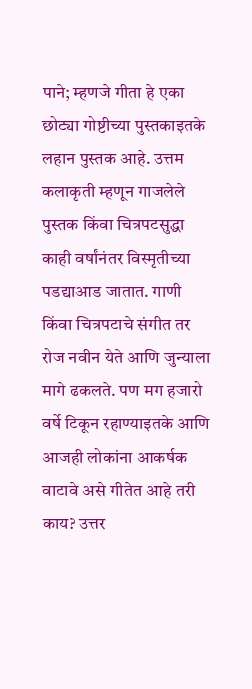पाने; म्हणजे गीता हे एका छोट्या गोष्टीच्या पुस्तकाइतके लहान पुस्तक आहे. उत्तम कलाकृती म्हणून गाजलेले पुस्तक किंवा चित्रपटसुद्धा काही वर्षांनंतर विस्मृतीच्या पडद्याआड जातात. गाणी किंवा चित्रपटाचे संगीत तर रोज नवीन येते आणि जुन्याला मागे ढकलते. पण मग हजारो वर्षे टिकून रहाण्याइतके आणि आजही लोकांना आकर्षक वाटावे असे गीतेत आहे तरी काय? उत्तर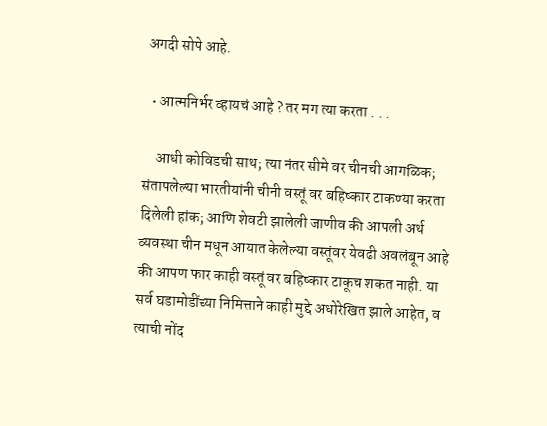अगदी सोपे आहे.

  • आत्मनिर्भर व्हायचं आहे ? तर मग त्या करता . . .

    आधी कोविडची साथ; त्या नंतर सीमे वर चीनची आगळिक; संतापलेल्या भारतीयांनी चीनी वस्तूं वर बहिष्कार टाकण्या करता दिलेली हांक; आणि शेवटी झालेली जाणीव की आपली अर्थ व्यवस्था चीन मधून आयात केलेल्या वस्तूंवर येवढी अवलंबून आहे की आपण फार काही वस्तूं वर बहिष्कार टाकूच शकत नाही. या सर्व घडामोडींच्या निमित्ताने काही मुद्दे अधोरेखित झाले आहेत, व त्याची नोंद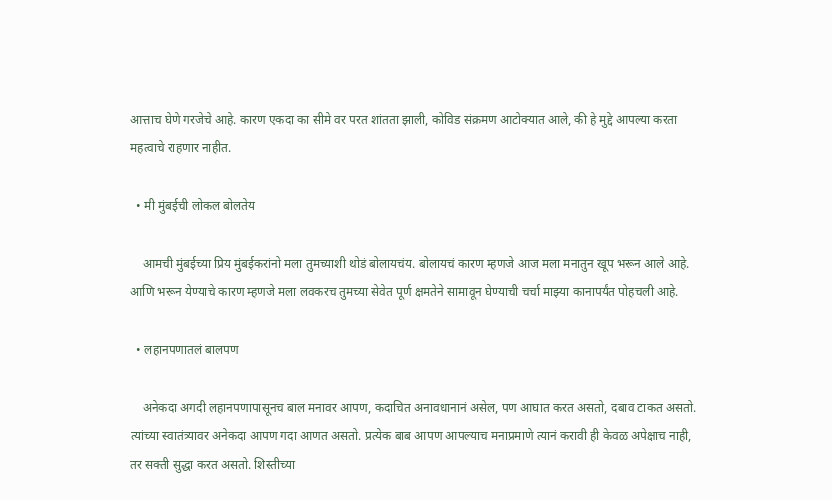आत्ताच घेणे गरजेचे आहे. कारण एकदा का सीमे वर परत शांतता झाली, कोविड संक्रमण आटोक्यात आले, की हे मुद्दे आपल्या करता महत्वाचे राहणार नाहीत.

  • मी मुंबईची लोकल बोलतेय

    आमची मुंबईच्या प्रिय मुंबईकरांनो मला तुमच्याशी थोडं बोलायचंय. बोलायचं कारण म्हणजे आज मला मनातुन खूप भरून आले आहे. आणि भरून येण्याचे कारण म्हणजे मला लवकरच तुमच्या सेवेत पूर्ण क्षमतेने सामावून घेण्याची चर्चा माझ्या कानापर्यंत पोहचली आहे.

  • लहानपणातलं बालपण

    अनेकदा अगदी लहानपणापासूनच बाल मनावर आपण, कदाचित अनावधानानं असेल, पण आघात करत असतो, दबाव टाकत असतो. त्यांच्या स्वातंत्र्यावर अनेकदा आपण गदा आणत असतो. प्रत्येक बाब आपण आपल्याच मनाप्रमाणे त्यानं करावी ही केवळ अपेक्षाच नाही, तर सक्ती सुद्धा करत असतो. शिस्तीच्या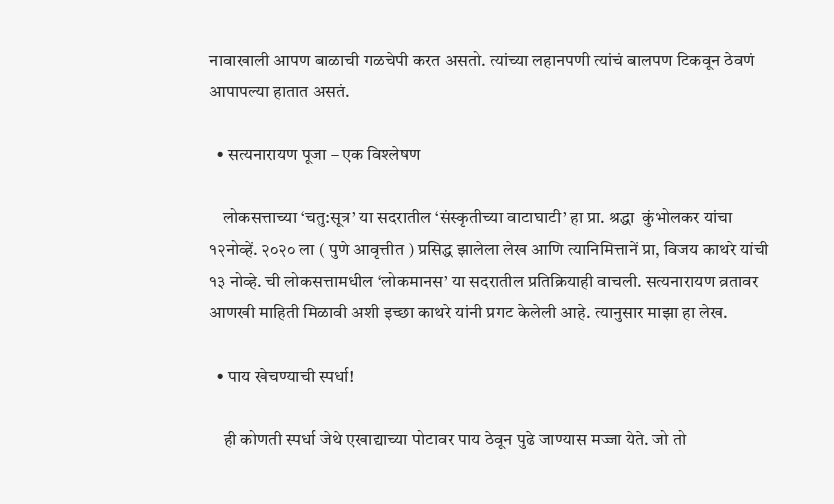नावाखाली आपण बाळाची गळचेपी करत असतो. त्यांच्या लहानपणी त्यांचं बालपण टिकवून ठेवणं आपापल्या हातात असतं.

  • सत्यनारायण पूजा – एक विश्लेषण

    लोकसत्ताच्या ‘चतु:सूत्र’ या सदरातील ‘संस्कृतीच्या वाटाघाटी’ हा प्रा. श्रद्धा  कुंभोलकर यांचा १२नोव्हें. २०२० ला ( पुणे आवृत्तीत ) प्रसिद्ध झालेला लेख आणि त्यानिमित्तानें प्रा, विजय काथरे यांची १३ नोव्हे. ची लोकसत्तामधील ‘लोकमानस’ या सदरातील प्रतिक्रियाही वाचली. सत्यनारायण व्रतावर आणखी माहिती मिळावी अशी इच्छा काथरे यांनी प्रगट केलेली आहे. त्यानुसार माझा हा लेख.

  • पाय खेचण्याची स्पर्धा!

    ही कोणती स्पर्धा जेथे एखाद्याच्या पोटावर पाय ठेवून पुढे जाण्यास मज्जा येते. जो तो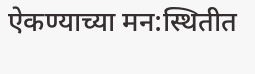ऐकण्याच्या मन:स्थितीत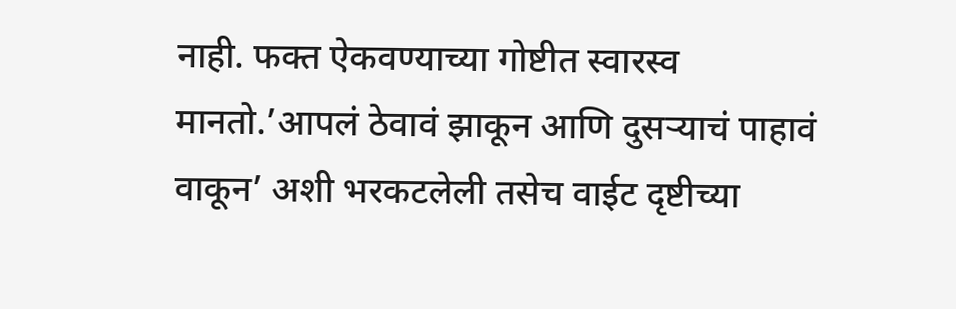नाही. फक्त ऐकवण्याच्या गोष्टीत स्वारस्व मानतो.’आपलं ठेवावं झाकून आणि दुसऱ्याचं पाहावं वाकून’ अशी भरकटलेली तसेच वाईट दृष्टीच्या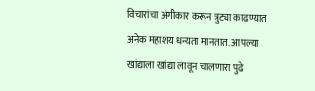विचारांचा अंगीकार करून त्रुट्या काढण्यात अनेक महाशय धन्यता मानतात. आपल्या खांद्याला खांद्या लावून चालणारा पुढे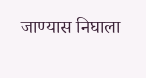जाण्यास निघाला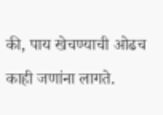की, पाय खेचण्याची ओढच काही जणांना लागते.